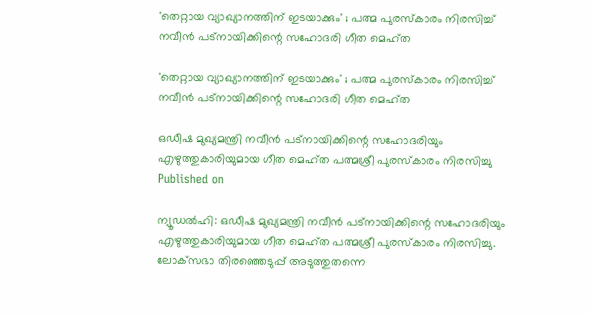'തെറ്റായ വ്യാഖ്യാനത്തിന് ഇടയാക്കും' ; പത്മ പുരസ്‌കാരം നിരസിച്ച് നവീന്‍ പട്‌നായിക്കിന്റെ സഹോദരി ഗീത മെഹ്ത

'തെറ്റായ വ്യാഖ്യാനത്തിന് ഇടയാക്കും' ; പത്മ പുരസ്‌കാരം നിരസിച്ച് നവീന്‍ പട്‌നായിക്കിന്റെ സഹോദരി ഗീത മെഹ്ത

ഒഡീഷ മുഖ്യമന്ത്രി നവീന്‍ പട്‌നായിക്കിന്റെ സഹോദരിയും എഴുത്തുകാരിയുമായ ഗീത മെഹ്ത പത്മശ്രീ പുരസ്‌കാരം നിരസിച്ചു
Published on

ന്യൂഡല്‍ഹി: ഒഡീഷ മുഖ്യമന്ത്രി നവീന്‍ പട്‌നായിക്കിന്റെ സഹോദരിയും എഴുത്തുകാരിയുമായ ഗീത മെഹ്ത പത്മശ്രീ പുരസ്‌കാരം നിരസിച്ചു. ലോക്‌സഭാ തിരഞ്ഞെടുപ്പ് അടുത്തുതന്നെ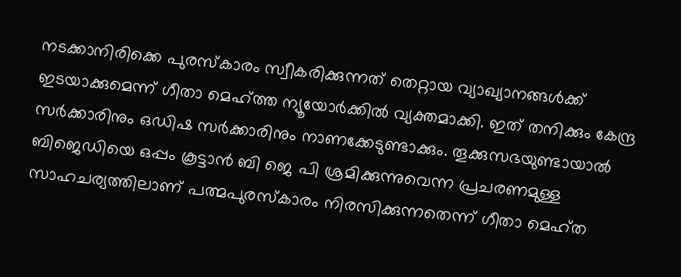നടക്കാനിരിക്കെ പുരസ്‌കാരം സ്വീകരിക്കുന്നത് തെറ്റായ വ്യാഖ്യാനങ്ങള്‍ക്ക് ഇടയാക്കുമെന്ന് ഗീതാ മെഹ്ത്ത ന്യൂയോര്‍ക്കില്‍ വ്യക്തമാക്കി. ഇത് തനിക്കും കേന്ദ്ര സര്‍ക്കാരിനും ഒഡിഷ സര്‍ക്കാരിനും നാണക്കേടുണ്ടാക്കും. തൂക്കുസഭയുണ്ടായാല്‍ ബിജെഡിയെ ഒപ്പം കൂട്ടാന്‍ ബി ജെ പി ശ്രമിക്കുന്നുവെന്ന പ്രചരണമുള്ള സാഹചര്യത്തിലാണ് പത്മപുരസ്‌കാരം നിരസിക്കുന്നതെന്ന് ഗീതാ മെഹ്ത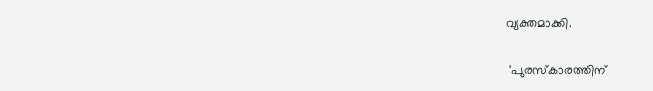വ്യക്തമാക്കി.

 'പുരസ്‌കാരത്തിന്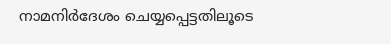നാമനിര്‍ദേശം ചെയ്യപ്പെട്ടതിലൂടെ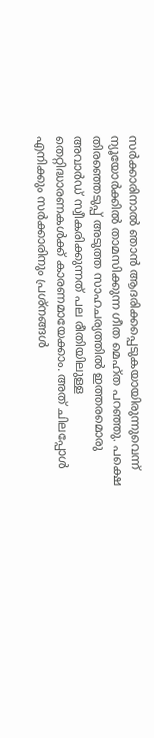സര്‍ക്കാരിനാല്‍ ഞാന്‍ ആദരിക്കപ്പെടുകയായിരുന്നുവെന്ന് ന്യൂയോര്‍ക്കില്‍ താമസിക്കുന്ന ഗീത മെഹ്ത പറഞ്ഞു. പക്ഷെ തിരഞ്ഞെടുപ്പ് അടുത്ത സാഹചര്യത്തില്‍ ഇത്തരമൊരു അവാര്‍ഡ് സ്വീകരിക്കുന്നത് പല രീതിയിലുള്ള തെറ്റിദ്ധാരണകള്‍ക്ക് കാരണമായേക്കാം. അത് ചിലപ്പോള്‍ എനിക്കും സര്‍ക്കാരിനും പ്രശ്‌നങ്ങള്‍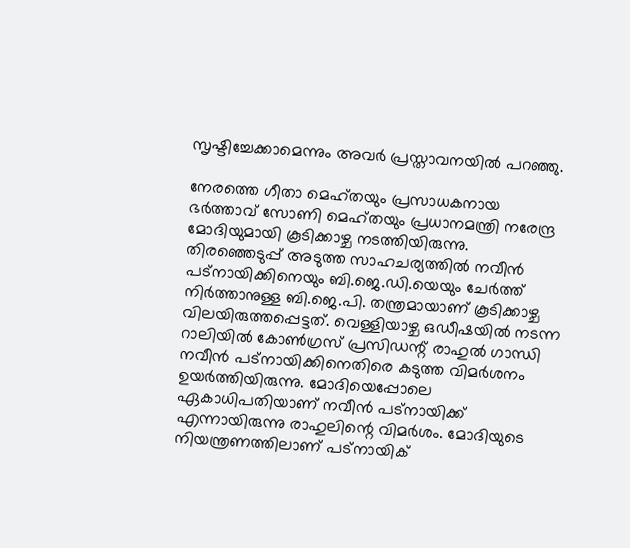സൃഷ്ടിച്ചേക്കാമെന്നും അവര്‍ പ്രസ്താവനയില്‍ പറഞ്ഞു.

നേരത്തെ ഗീതാ മെഹ്തയും പ്രസാധകനായ ഭര്‍ത്താവ് സോണി മെഹ്തയും പ്രധാനമന്ത്രി നരേന്ദ്ര മോദിയുമായി കൂടിക്കാഴ്ച നടത്തിയിരുന്നു. തിരഞ്ഞെടുപ്പ് അടുത്ത സാഹചര്യത്തില്‍ നവീന്‍ പട്‌നായിക്കിനെയും ബി.ജെ.ഡി.യെയും ചേര്‍ത്ത് നിര്‍ത്താനുള്ള ബി.ജെ.പി. തന്ത്രമായാണ് കൂടിക്കാഴ്ച വിലയിരുത്തപ്പെട്ടത്. വെള്ളിയാഴ്ച ഒഡീഷയില്‍ നടന്ന റാലിയില്‍ കോണ്‍ഗ്രസ് പ്രസിഡന്റ് രാഹുല്‍ ഗാന്ധി നവീന്‍ പട്‌നായിക്കിനെതിരെ കടുത്ത വിമര്‍ശനം ഉയര്‍ത്തിയിരുന്നു. മോദിയെപ്പോലെ ഏകാധിപതിയാണ് നവീന്‍ പട്‌നായിക്ക് എന്നായിരുന്നു രാഹുലിന്റെ വിമര്‍ശം. മോദിയുടെ നിയന്ത്രണത്തിലാണ് പട്‌നായിക്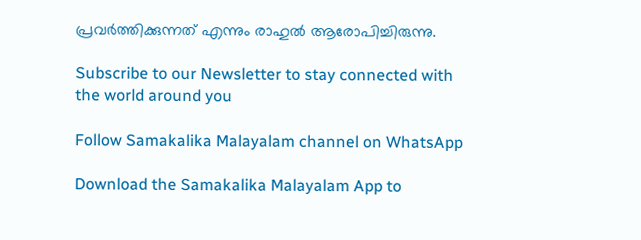പ്രവര്‍ത്തിക്കുന്നത് എന്നും രാഹുല്‍ ആരോപിച്ചിരുന്നു.

Subscribe to our Newsletter to stay connected with the world around you

Follow Samakalika Malayalam channel on WhatsApp

Download the Samakalika Malayalam App to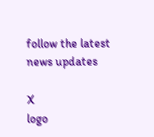follow the latest news updates

X
logo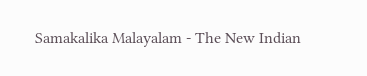Samakalika Malayalam - The New Indian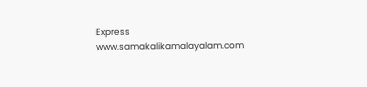Express
www.samakalikamalayalam.com